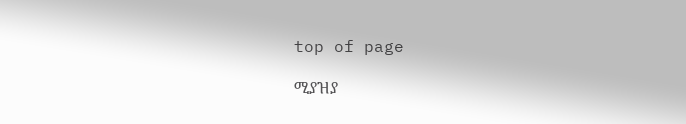top of page

ሚያዝያ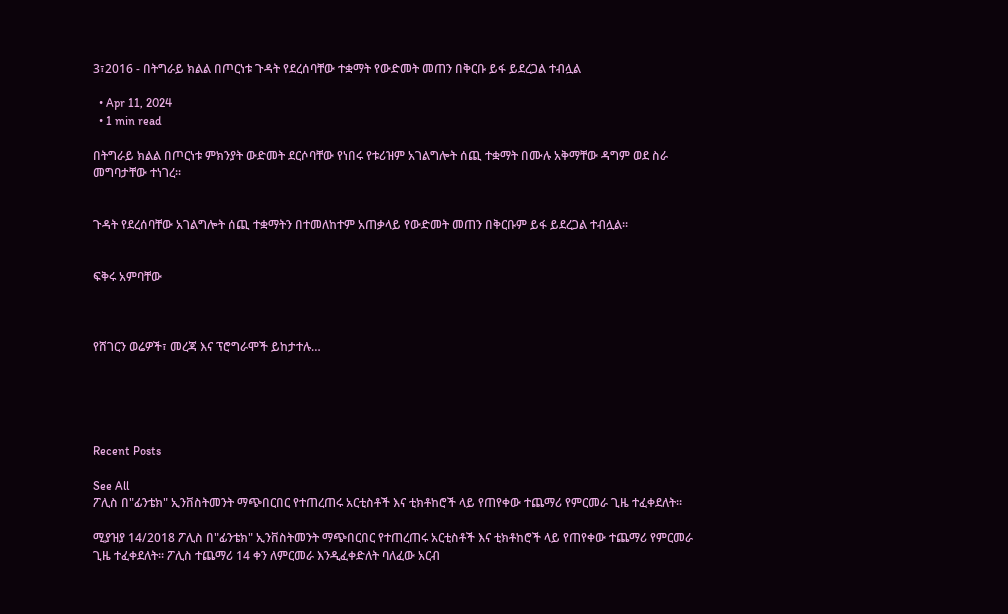3፣2016 - በትግራይ ክልል በጦርነቱ ጉዳት የደረሰባቸው ተቋማት የውድመት መጠን በቅርቡ ይፋ ይደረጋል ተብሏል

  • Apr 11, 2024
  • 1 min read

በትግራይ ክልል በጦርነቱ ምክንያት ውድመት ደርሶባቸው የነበሩ የቱሪዝም አገልግሎት ሰጪ ተቋማት በሙሉ አቅማቸው ዳግም ወደ ስራ መግባታቸው ተነገረ፡፡


ጉዳት የደረሰባቸው አገልግሎት ሰጪ ተቋማትን በተመለከተም አጠቃላይ የውድመት መጠን በቅርቡም ይፋ ይደረጋል ተብሏል፡፡


ፍቅሩ አምባቸው



የሸገርን ወሬዎች፣ መረጃ እና ፕሮግራሞች ይከታተሉ…





Recent Posts

See All
ፖሊስ በ"ፊንቴክ" ኢንቨስትመንት ማጭበርበር የተጠረጠሩ አርቲስቶች እና ቲክቶከሮች ላይ የጠየቀው ተጨማሪ የምርመራ ጊዜ ተፈቀደለት፡፡

ሚያዝያ 14/2018 ፖሊስ በ"ፊንቴክ" ኢንቨስትመንት ማጭበርበር የተጠረጠሩ አርቲስቶች እና ቲክቶከሮች ላይ የጠየቀው ተጨማሪ የምርመራ ጊዜ ተፈቀደለት፡፡ ፖሊስ ተጨማሪ 14 ቀን ለምርመራ እንዲፈቀድለት ባለፈው አርብ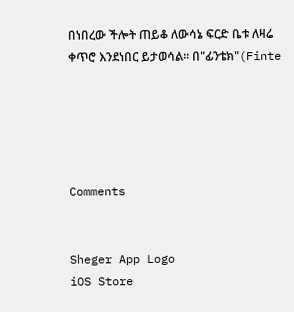በነበረው ችሎት ጠይቆ ለውሳኔ ፍርድ ቤቱ ለዛሬ ቀጥሮ እንደነበር ይታወሳል፡፡ በ"ፊንቴክ"(Finte





Comments


Sheger App Logo
iOS Store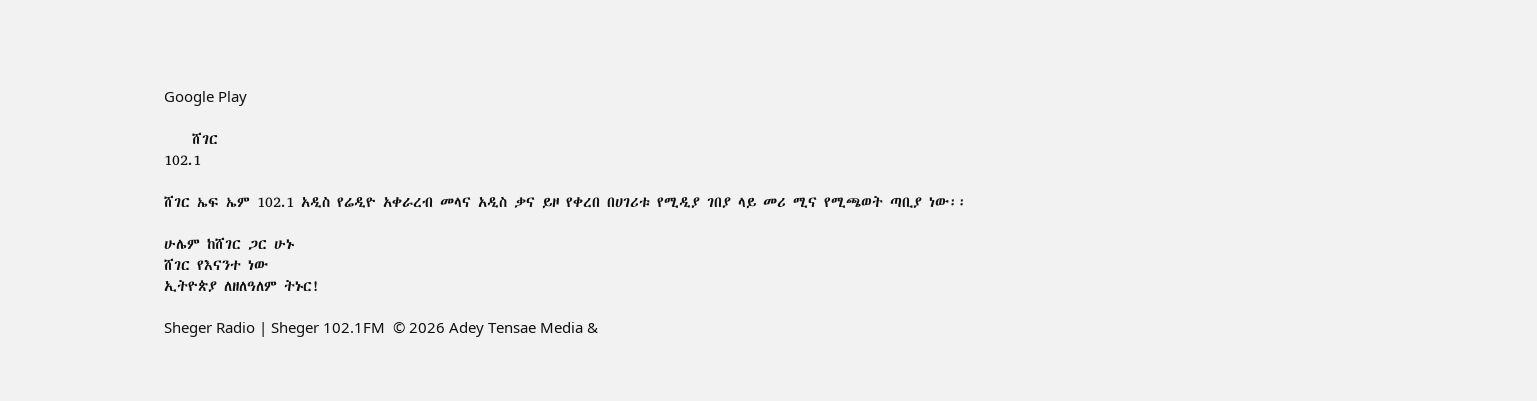Google Play

    ሸገር
102.1

ሸገር ኤፍ ኤም 102.1 አዲስ የሬዲዮ አቀራረብ መላና አዲስ ቃና ይዞ የቀረበ በሀገሪቱ የሚዲያ ገበያ ላይ መሪ ሚና የሚጫወት ጣቢያ ነው፡፡

ሁሌም ከሸገር ጋር ሁኑ
ሸገር የእናንተ ነው
ኢትዮጵያ ለዘለዓለም ትኑር!

Sheger Radio | Sheger 102.1FM  © 2026 Adey Tensae Media &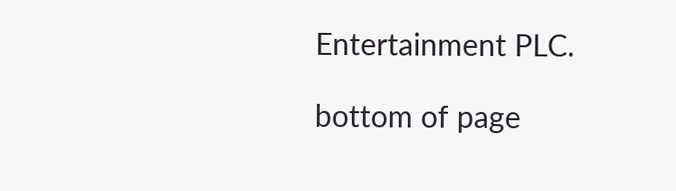Entertainment PLC.

bottom of page